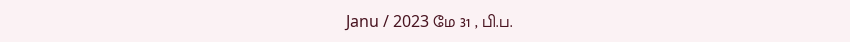Janu / 2023 மே 31 , பி.ப.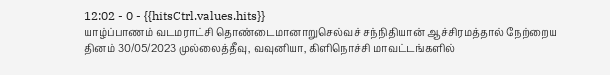12:02 - 0 - {{hitsCtrl.values.hits}}
யாழ்ப்பாணம் வடமராட்சி தொண்டைமானாறுசெல்வச் சந்நிதியான் ஆச்சிரமத்தால் நேற்றைய தினம் 30/05/2023 முல்லைத்தீவு, வவுனியா, கிளிநொச்சி மாவட்டங்களில்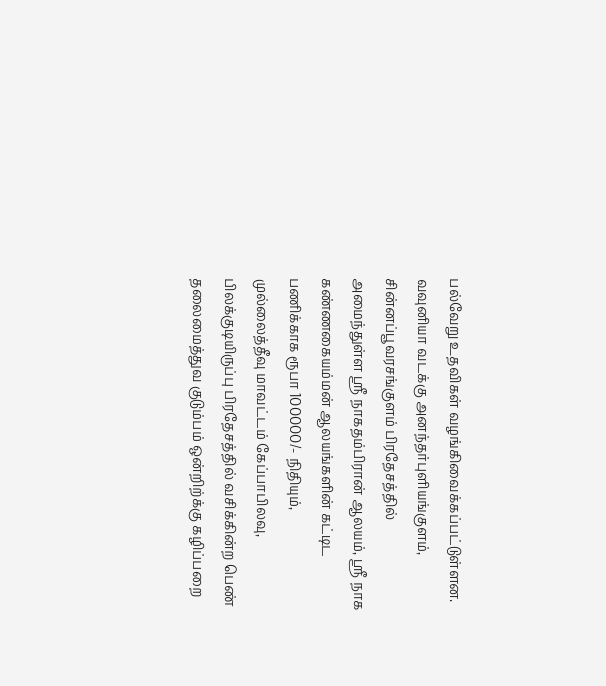பல்வேறு உதவிகள் வழங்கிவைக்கப்பட்டுள்ளன.
வவுனியா வடக்கு அனந்தர்புளியங்குளம், சின்னப்பூவரசங்குளம் பிரதேசத்தில் அமைந்துள்ள ஶ்ரீ நாகதம்பிரான் ஆலயம், ஶ்ரீ நாக கண்ணகையம்மன் ஆலயங்களின் கட்டிட பணிக்காக ரூபா 100000/- நிதியும்,
முல்லைத்தீவு மாவட்டம் கேப்பாபிலவு, பிலக்குடியிருப்பு பிரதேசத்தில் வசிக்கின்ற பெண் தலைமைத்துவ குடும்பம் ஒன்றிற்க்கு கழிப்பறை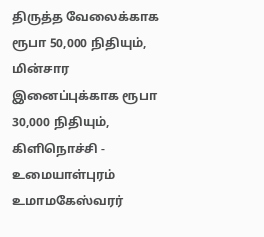திருத்த வேலைக்காக ரூபா 50,000 நிதியும், மின்சார இனைப்புக்காக ரூபா 30,000 நிதியும்,
கிளிநொச்சி - உமையாள்புரம் உமாமகேஸ்வரர்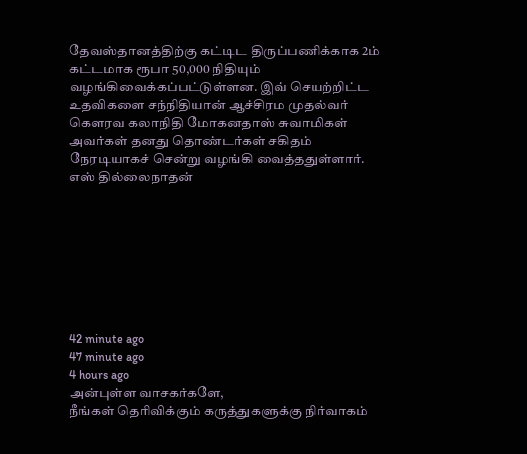தேவஸ்தானத்திற்கு கட்டிட திருப்பணிக்காக 2ம் கட்டமாக ரூபா 50,000 நிதியும் வழங்கிவைக்கப்பட்டுள்ளன. இவ் செயற்றிட்ட உதவிகளை சந்நிதியான் ஆச்சிரம முதல்வர் கௌரவ கலாநிதி மோகனதாஸ் சுவாமிகள் அவர்கள் தனது தொண்டர்கள் சகிதம் நேரடியாகச் சென்று வழங்கி வைத்ததுள்ளார்.
எஸ் தில்லைநாதன்








42 minute ago
47 minute ago
4 hours ago
அன்புள்ள வாசகர்களே,
நீங்கள் தெரிவிக்கும் கருத்துகளுக்கு நிர்வாகம்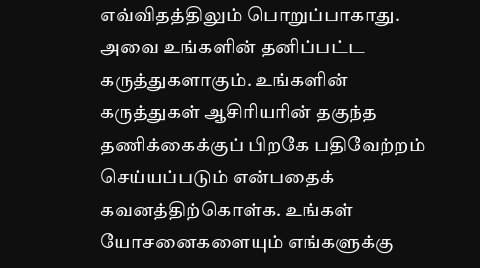எவ்விதத்திலும் பொறுப்பாகாது. அவை உங்களின் தனிப்பட்ட கருத்துகளாகும். உங்களின் கருத்துகள் ஆசிரியரின் தகுந்த தணிக்கைக்குப் பிறகே பதிவேற்றம் செய்யப்படும் என்பதைக் கவனத்திற்கொள்க. உங்கள் யோசனைகளையும் எங்களுக்கு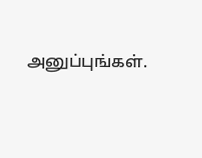அனுப்புங்கள்.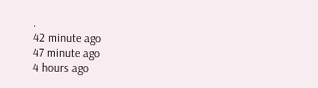.
42 minute ago
47 minute ago
4 hours ago